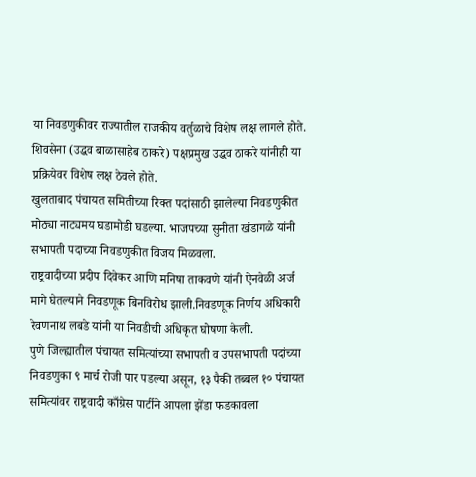या निवडणुकीवर राज्यातील राजकीय वर्तुळाचे विशेष लक्ष लागले होते. शिवसेना (उद्धव बाळासाहेब ठाकरे) पक्षप्रमुख उद्धव ठाकरे यांनीही या प्रक्रियेवर विशेष लक्ष ठेवले होते.
खुलताबाद पंचायत समितीच्या रिक्त पदांसाठी झालेल्या निवडणुकीत मोठ्या नाट्यमय घडामोडी घडल्या. भाजपच्या सुनीता खंडागळे यांनी सभापती पदाच्या निवडणुकीत विजय मिळवला.
राष्ट्रवादीच्या प्रदीप दिवेकर आणि मनिषा ताकवणे यांनी ऐनवेळी अर्ज मागे घेतल्याने निवडणूक बिनविरोध झाली.निवडणूक निर्णय अधिकारी रेवणनाथ लबडे यांनी या निवडीची अधिकृत घोषणा केली.
पुणे जिल्ह्यातील पंचायत समित्यांच्या सभापती व उपसभापती पदांच्या निवडणुका ९ मार्च रोजी पार पडल्या असून, १३ पैकी तब्बल १० पंचायत समित्यांवर राष्ट्रवादी काँग्रेस पार्टीने आपला झेंडा फडकावला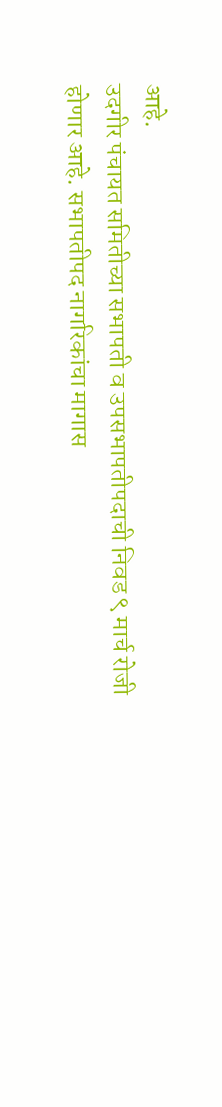आहे.
उदगीर पंचायत समितीच्या सभापती व उपसभापतीपदाची निवड ९ मार्च रोजी होणार आहे. सभापतीपद नागरिकांचा मागास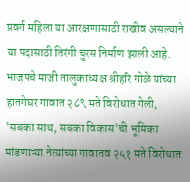प्रवर्ग महिला या आरक्षणासाठी राखीव असल्याने या पदासाठी तिरंगी चुरस निर्माण झाली आहे.
भाजपचे माजी तालुकाध्यक्ष श्रीहरि गोळे यांच्या हातगेघर गावात २८९ मते विरोधात गेली, 'सबका साथ, सबका विकास'ची भूमिका मांडणाऱ्या नेत्यांच्या गावातव २५१ मते विरोधात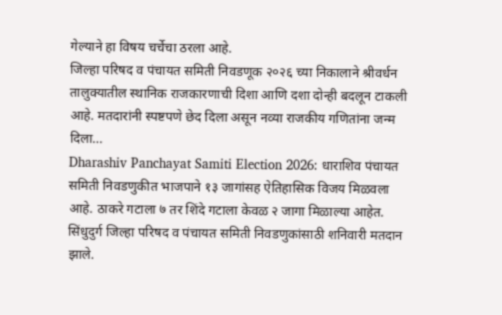गेल्याने हा विषय चर्चेचा ठरला आहे.
जिल्हा परिषद व पंचायत समिती निवडणूक २०२६ च्या निकालाने श्रीवर्धन तालुक्यातील स्थानिक राजकारणाची दिशा आणि दशा दोन्ही बदलून टाकली आहे. मतदारांनी स्पष्टपणे छेद दिला असून नव्या राजकीय गणितांना जन्म दिला…
Dharashiv Panchayat Samiti Election 2026: धाराशिव पंचायत समिती निवडणुकीत भाजपाने १३ जागांसह ऐतिहासिक विजय मिळवला आहे. ठाकरे गटाला ७ तर शिंदे गटाला केवळ २ जागा मिळाल्या आहेत.
सिंधुदुर्ग जिल्हा परिषद व पंचायत समिती निवडणुकांसाठी शनिवारी मतदान झाले.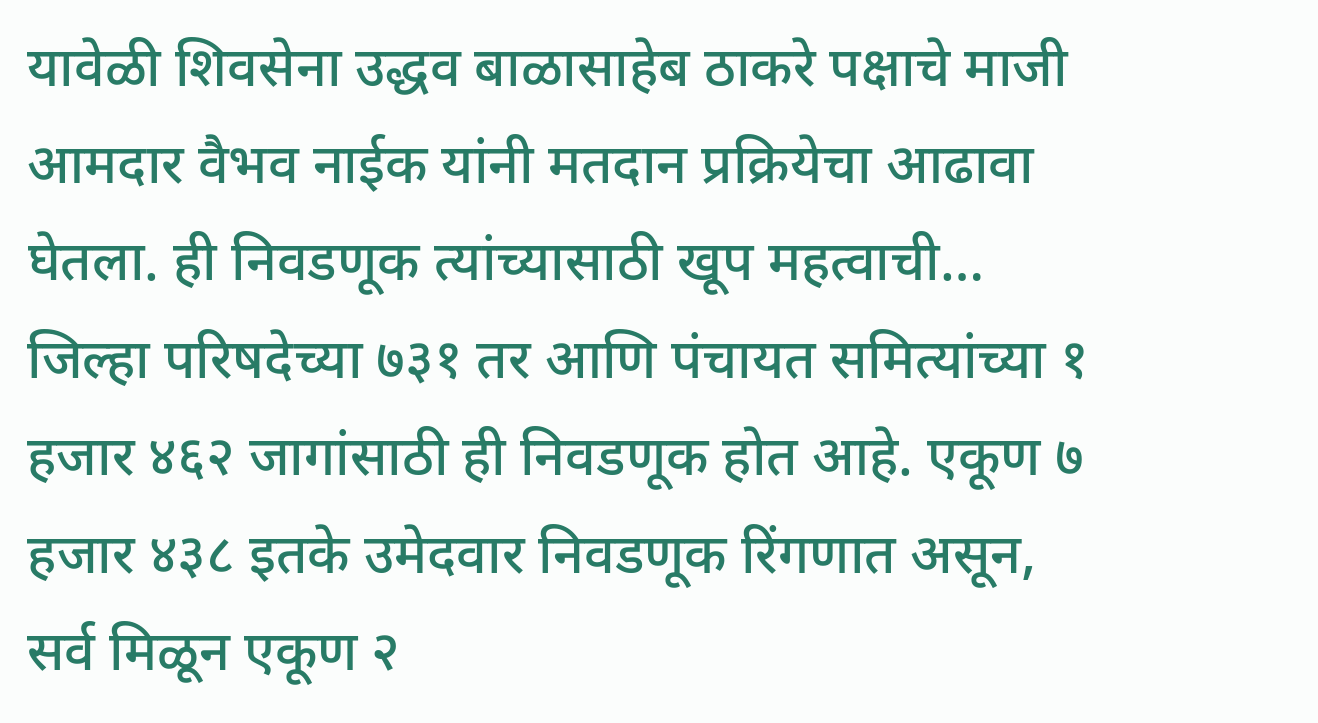यावेळी शिवसेना उद्धव बाळासाहेब ठाकरे पक्षाचे माजी आमदार वैभव नाईक यांनी मतदान प्रक्रियेचा आढावा घेतला. ही निवडणूक त्यांच्यासाठी खूप महत्वाची…
जिल्हा परिषदेच्या ७३१ तर आणि पंचायत समित्यांच्या १ हजार ४६२ जागांसाठी ही निवडणूक होत आहे. एकूण ७ हजार ४३८ इतके उमेदवार निवडणूक रिंगणात असून, सर्व मिळून एकूण २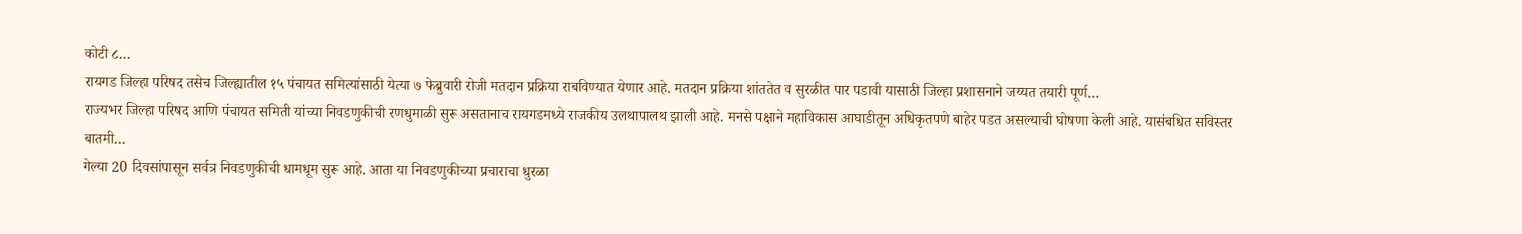कोटी ८…
रायगड जिल्हा परिषद तसेच जिल्ह्यातील १५ पंचायत समित्यांसाठी येत्या ७ फेब्रुवारी रोजी मतदान प्रक्रिया राबविण्यात येणार आहे. मतदान प्रक्रिया शांततेत व सुरळीत पार पडावी यासाठी जिल्हा प्रशासनाने जय्यत तयारी पूर्ण…
राज्यभर जिल्हा परिषद आणि पंचायत समिती यांच्या निवडणुकीची रणधुमाळी सुरू असतानाच रायगडमध्ये राजकीय उलथापालथ झाली आहे. मनसे पक्षाने महाविकास आघाडीतून अधिकृतपणे बाहेर पडत असल्याची घोषणा केली आहे. यासंबधित सविस्तर बातमी…
गेल्या 20 दिवसांपासून सर्वत्र निवडणुकीची धामधूम सुरू आहे. आता या निवडणुकीच्या प्रचाराचा धुरळा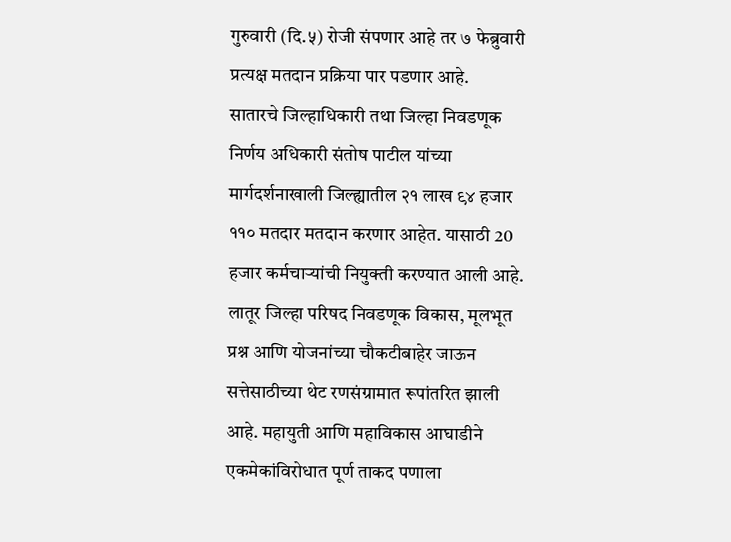गुरुवारी (दि.५) रोजी संपणार आहे तर ७ फेब्रुवारी प्रत्यक्ष मतदान प्रक्रिया पार पडणार आहे.
सातारचे जिल्हाधिकारी तथा जिल्हा निवडणूक निर्णय अधिकारी संतोष पाटील यांच्या मार्गदर्शनाखाली जिल्ह्यातील २१ लाख ९४ हजार ११० मतदार मतदान करणार आहेत. यासाठी 20 हजार कर्मचाऱ्यांची नियुक्ती करण्यात आली आहे.
लातूर जिल्हा परिषद निवडणूक विकास, मूलभूत प्रश्न आणि योजनांच्या चौकटीबाहेर जाऊन सत्तेसाठीच्या थेट रणसंग्रामात रूपांतरित झाली आहे. महायुती आणि महाविकास आघाडीने एकमेकांविरोधात पूर्ण ताकद पणाला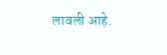लावली आहे.